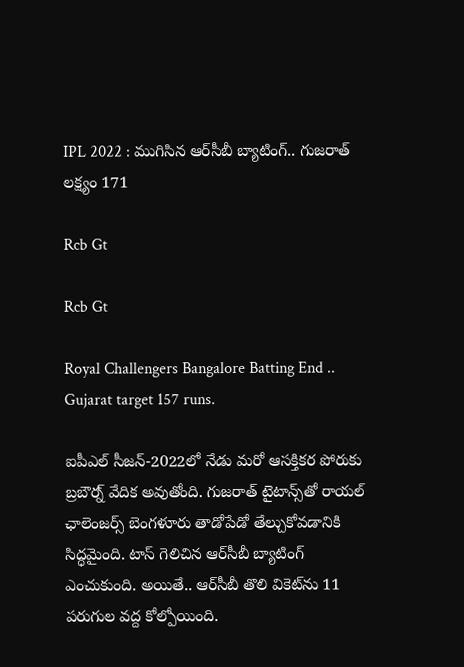IPL 2022 : ముగిసిన ఆర్‌సీబీ బ్యాటింగ్‌.. గుజరాత్‌ లక్ష్యం 171

Rcb Gt

Rcb Gt

Royal Challengers Bangalore Batting End .. Gujarat target 157 runs.

ఐపీఎల్‌ సీజన్‌-2022లో నేడు మరో ఆసక్తికర పోరుకు బ్రబౌర్న్‌ వేదిక అవుతోంది. గుజరాత్‌ టైటాన్స్‌తో రాయల్ ఛాలెంజర్స్ బెంగళూరు తాడోపేడో తేల్చుకోవడానికి సిద్ధమైంది. టాస్‌ గెలిచిన ఆర్‌సీబీ బ్యాటింగ్‌ ఎంచుకుంది. అయితే.. ఆర్‌సీబీ తొలి వికెట్‌ను 11 పరుగుల వద్ద కోల్పోయింది.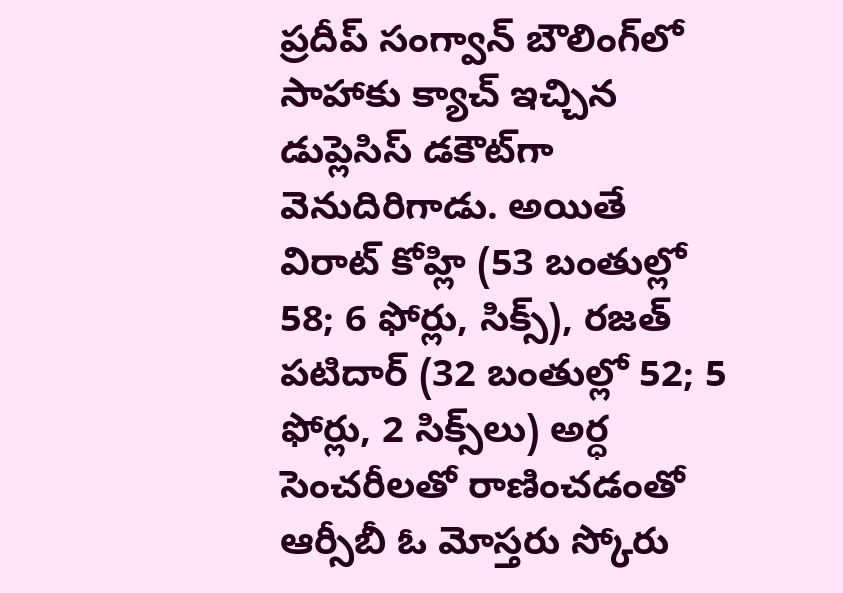ప్రదీప్‌ సంగ్వాన్‌ బౌలింగ్‌లో సాహాకు క్యాచ్‌ ఇచ్చిన డుప్లెసిస్‌ డకౌట్‌గా వెనుదిరిగాడు. అయితే విరాట్ కోహ్లి (53 బంతుల్లో 58; 6 ఫోర్లు, సిక్స్‌), ర‌జ‌త్ ప‌టిదార్ (32 బంతుల్లో 52; 5 ఫోర్లు, 2 సిక్స్‌లు) అర్ధ సెంచ‌రీల‌తో రాణించ‌డంతో ఆర్సీబీ ఓ మోస్తరు స్కోరు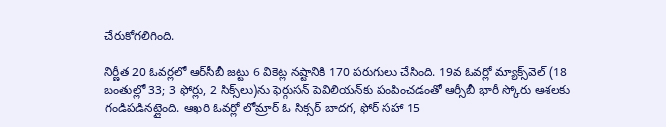చేరుకోగలిగింది.

నిర్ణీత 20 ఓవ‌ర్ల‌లో ఆర్‌సీబీ జ‌ట్టు 6 వికెట్ల న‌ష్టానికి 170 ప‌రుగులు చేసింది. 19వ ఓవ‌ర్లో మ్యాక్స్‌వెల్ (18 బంతుల్లో 33; 3 ఫోర్లు, 2 సిక్స్‌లు)ను ఫెర్గుస‌న్ పెవిలియ‌న్‌కు పంపించ‌డంతో ఆర్సీబీ భారీ స్కోరు ఆశ‌లకు గండిప‌డినట్లైంది. ఆఖ‌రి ఓవ‌ర్లో లోమ్రార్ ఓ సిక్సర్ బాదగ, ఫోర్ స‌హా 15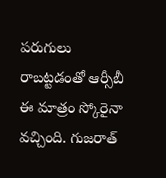ప‌రుగులు రాబ‌ట్ట‌డంతో ఆర్సీబీ ఈ మాత్రం స్కోరైనా వచ్చింది. గుజ‌రాత్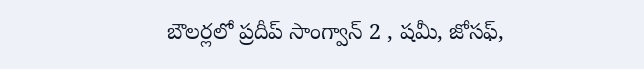బౌల‌ర్ల‌లో ప్ర‌దీప్ సాంగ్వాన్ 2 , ష‌మీ, జోస‌ఫ్‌,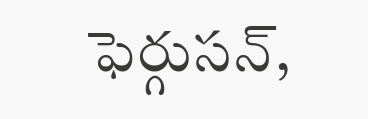ఫెర్గుస‌న్‌,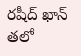ర‌షీద్ ఖాన్ త‌లో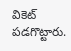వికెట్ ప‌డ‌గొట్టారు.